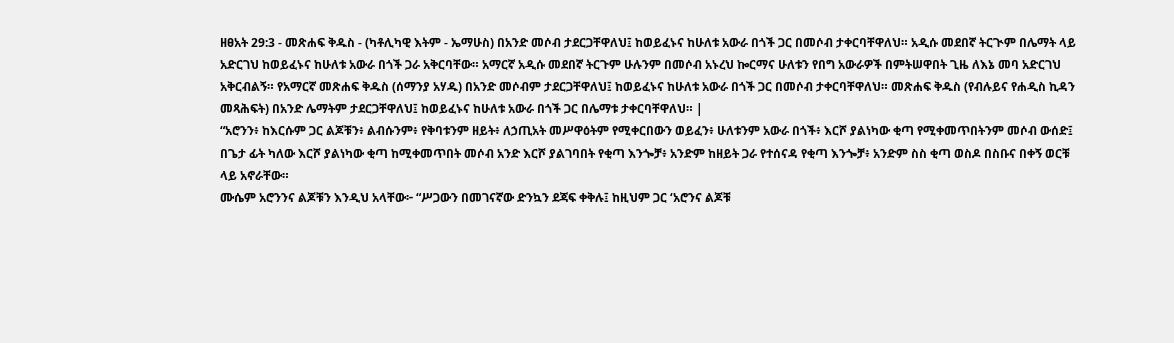ዘፀአት 29:3 - መጽሐፍ ቅዱስ - (ካቶሊካዊ እትም - ኤማሁስ) በአንድ መሶብ ታደርጋቸዋለህ፤ ከወይፈኑና ከሁለቱ አውራ በጎች ጋር በመሶብ ታቀርባቸዋለህ። አዲሱ መደበኛ ትርጒም በሌማት ላይ አድርገህ ከወይፈኑና ከሁለቱ አውራ በጎች ጋራ አቅርባቸው። አማርኛ አዲሱ መደበኛ ትርጉም ሁሉንም በመሶብ አኑረህ ኰርማና ሁለቱን የበግ አውራዎች በምትሠዋበት ጊዜ ለእኔ መባ አድርገህ አቅርብልኝ። የአማርኛ መጽሐፍ ቅዱስ (ሰማንያ አሃዱ) በአንድ መሶብም ታደርጋቸዋለህ፤ ከወይፈኑና ከሁለቱ አውራ በጎች ጋር በመሶብ ታቀርባቸዋለህ። መጽሐፍ ቅዱስ (የብሉይና የሐዲስ ኪዳን መጻሕፍት) በአንድ ሌማትም ታደርጋቸዋለህ፤ ከወይፈኑና ከሁለቱ አውራ በጎች ጋር በሌማቱ ታቀርባቸዋለህ። |
“አሮንን፥ ከእርሱም ጋር ልጆቹን፥ ልብሱንም፥ የቅባቱንም ዘይት፥ ለኃጢአት መሥዋዕትም የሚቀርበውን ወይፈን፥ ሁለቱንም አውራ በጎች፥ እርሾ ያልነካው ቂጣ የሚቀመጥበትንም መሶብ ውሰድ፤
በጌታ ፊት ካለው እርሾ ያልነካው ቂጣ ከሚቀመጥበት መሶብ አንድ እርሾ ያልገባበት የቂጣ እንጐቻ፥ አንድም ከዘይት ጋራ የተሰናዳ የቂጣ እንጐቻ፥ አንድም ስስ ቂጣ ወስዶ በስቡና በቀኝ ወርቹ ላይ አኖራቸው።
ሙሴም አሮንንና ልጆቹን እንዲህ አላቸው፦ “ሥጋውን በመገናኛው ድንኳን ደጃፍ ቀቅሉ፤ ከዚህም ጋር ‘አሮንና ልጆቹ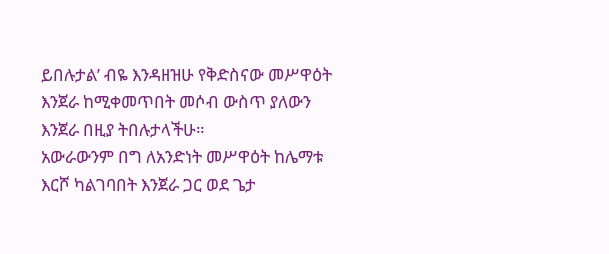ይበሉታል’ ብዬ እንዳዘዝሁ የቅድስናው መሥዋዕት እንጀራ ከሚቀመጥበት መሶብ ውስጥ ያለውን እንጀራ በዚያ ትበሉታላችሁ።
አውራውንም በግ ለአንድነት መሥዋዕት ከሌማቱ እርሾ ካልገባበት እንጀራ ጋር ወደ ጌታ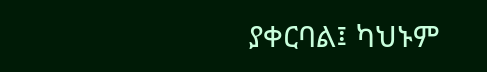ያቀርባል፤ ካህኑም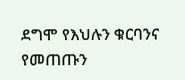ደግሞ የእህሉን ቁርባንና የመጠጡን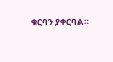ቁርባን ያቀርባል።